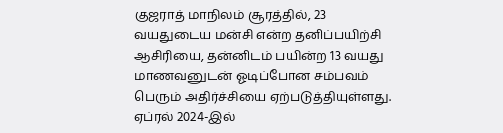குஜராத் மாநிலம் சூரத்தில், 23 வயதுடைய மன்சி என்ற தனிப்பயிற்சி ஆசிரியை, தன்னிடம் பயின்ற 13 வயது மாணவனுடன் ஓடிப்போன சம்பவம் பெரும் அதிர்ச்சியை ஏற்படுத்தியுள்ளது. ஏப்ரல் 2024-இல்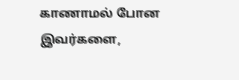காணாமல் போன இவர்களை,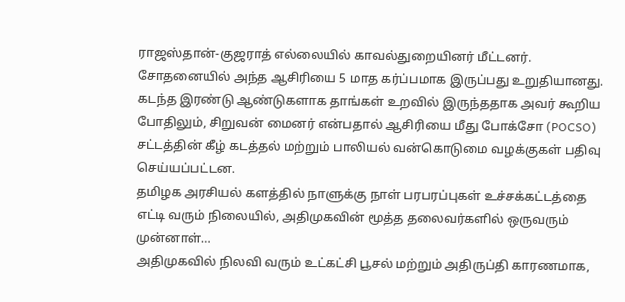ராஜஸ்தான்-குஜராத் எல்லையில் காவல்துறையினர் மீட்டனர்.
சோதனையில் அந்த ஆசிரியை 5 மாத கர்ப்பமாக இருப்பது உறுதியானது. கடந்த இரண்டு ஆண்டுகளாக தாங்கள் உறவில் இருந்ததாக அவர் கூறிய போதிலும், சிறுவன் மைனர் என்பதால் ஆசிரியை மீது போக்சோ (POCSO) சட்டத்தின் கீழ் கடத்தல் மற்றும் பாலியல் வன்கொடுமை வழக்குகள் பதிவு செய்யப்பட்டன.
தமிழக அரசியல் களத்தில் நாளுக்கு நாள் பரபரப்புகள் உச்சக்கட்டத்தை எட்டி வரும் நிலையில், அதிமுகவின் மூத்த தலைவர்களில் ஒருவரும் முன்னாள்…
அதிமுகவில் நிலவி வரும் உட்கட்சி பூசல் மற்றும் அதிருப்தி காரணமாக,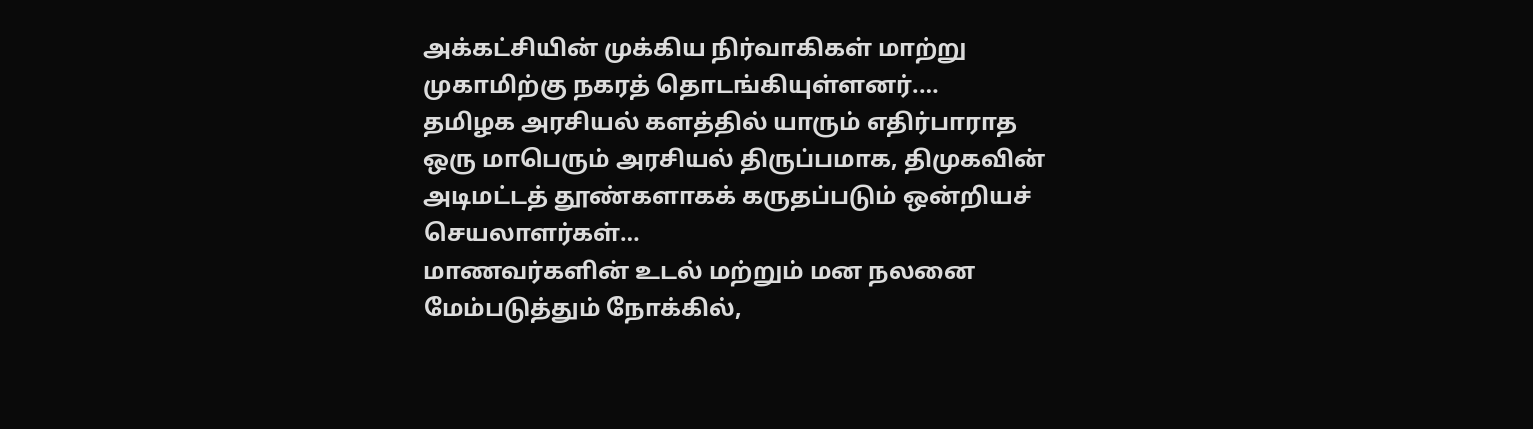அக்கட்சியின் முக்கிய நிர்வாகிகள் மாற்று முகாமிற்கு நகரத் தொடங்கியுள்ளனர்.…
தமிழக அரசியல் களத்தில் யாரும் எதிர்பாராத ஒரு மாபெரும் அரசியல் திருப்பமாக, திமுகவின் அடிமட்டத் தூண்களாகக் கருதப்படும் ஒன்றியச் செயலாளர்கள்…
மாணவர்களின் உடல் மற்றும் மன நலனை மேம்படுத்தும் நோக்கில்,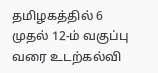தமிழகத்தில் 6 முதல் 12-ம் வகுப்பு வரை உடற்கல்வி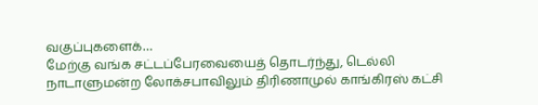வகுப்புகளைக்…
மேற்கு வங்க சட்டப்பேரவையைத் தொடர்ந்து, டெல்லி நாடாளுமன்ற லோக்சபாவிலும் திரிணாமுல் காங்கிரஸ் கட்சி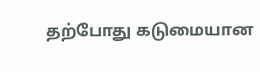தற்போது கடுமையான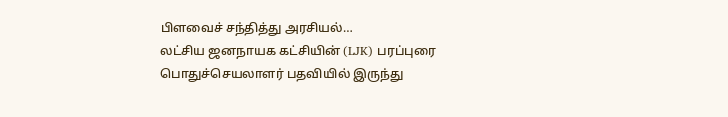பிளவைச் சந்தித்து அரசியல்…
லட்சிய ஜனநாயக கட்சியின் (LJK) பரப்புரை பொதுச்செயலாளர் பதவியில் இருந்து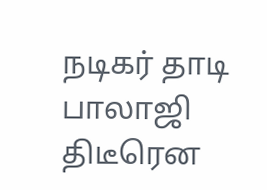நடிகர் தாடி பாலாஜி திடீரென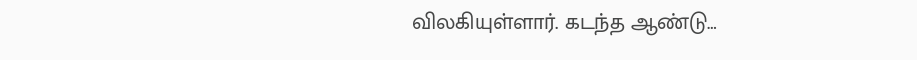விலகியுள்ளார். கடந்த ஆண்டு…